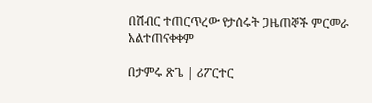በሽብር ተጠርጥረው የታሰሩት ጋዜጠኞች ምርመራ አልተጠናቀቀም

በታምሩ ጽጌ | ሪፖርተር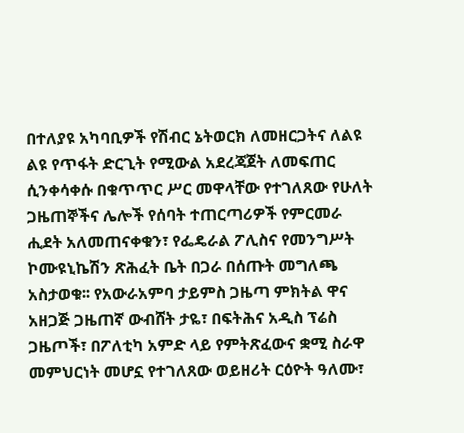በተለያዩ አካባቢዎች የሽብር ኔትወርክ ለመዘርጋትና ለልዩ ልዩ የጥፋት ድርጊት የሚውል አደረጃጀት ለመፍጠር ሲንቀሳቀሱ በቁጥጥር ሥር መዋላቸው የተገለጸው የሁለት ጋዜጠኞችና ሌሎች የሰባት ተጠርጣሪዎች የምርመራ ሒደት አለመጠናቀቁን፣ የፌዴራል ፖሊስና የመንግሥት ኮሙዩኒኬሽን ጽሕፈት ቤት በጋራ በሰጡት መግለጫ አስታወቁ፡፡ የአውራአምባ ታይምስ ጋዜጣ ምክትል ዋና አዘጋጅ ጋዜጠኛ ውብሸት ታዬ፣ በፍትሕና አዲስ ፕሬስ ጋዜጦች፣ በፖለቲካ አምድ ላይ የምትጽፈውና ቋሚ ስራዋ መምህርነት መሆኗ የተገለጸው ወይዘሪት ርዕዮት ዓለሙ፣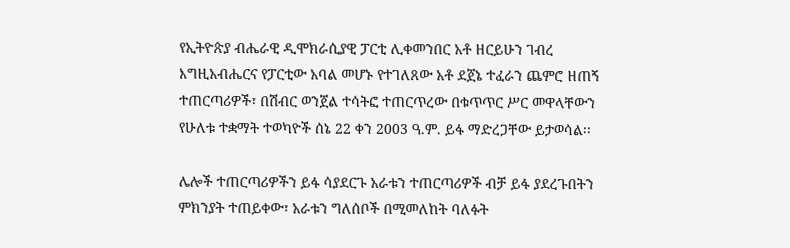የኢትዮጵያ ብሔራዊ ዲሞክራሲያዊ ፓርቲ ሊቀመንበር አቶ ዘርይሁን ገብረ እግዚአብሔርና የፓርቲው አባል መሆኑ የተገለጸው አቶ ደጀኔ ተፈራን ጨምሮ ዘጠኝ ተጠርጣሪዎች፣ በሽብር ወንጀል ተሳትፎ ተጠርጥረው በቁጥጥር ሥር መዋላቸውን የሁለቱ ተቋማት ተወካዮች ሰኔ 22 ቀን 2003 ዓ.ም. ይፋ ማድረጋቸው ይታወሳል፡፡

ሌሎች ተጠርጣሪዎችን ይፋ ሳያደርጉ አራቱን ተጠርጣሪዎች ብቻ ይፋ ያደረጉበትን ምክንያት ተጠይቀው፣ አራቱን ግለሰቦች በሚመለከት ባለፉት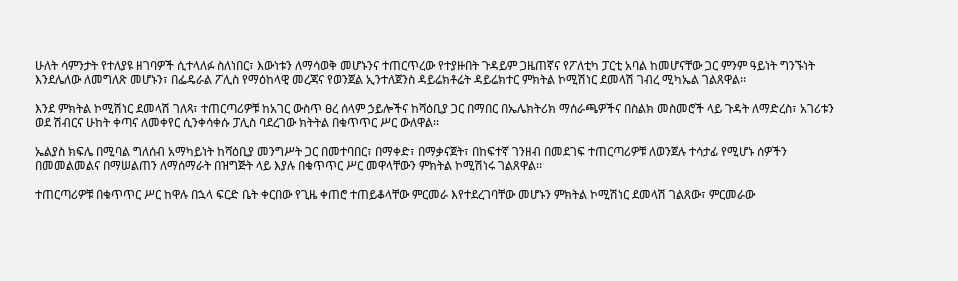ሁለት ሳምንታት የተለያዩ ዘገባዎች ሲተላለፉ ስለነበር፣ እውነቱን ለማሳወቅ መሆኑንና ተጠርጥረው የተያዙበት ጉዳይም ጋዜጠኛና የፖለቲካ ፓርቲ አባል ከመሆናቸው ጋር ምንም ዓይነት ግንኙነት እንደሌለው ለመግለጽ መሆኑን፣ በፌዴራል ፖሊስ የማዕከላዊ መረጃና የወንጀል ኢንተለጀንስ ዳይሬክቶሬት ዳይሬክተር ምክትል ኮሚሽነር ደመላሽ ገብረ ሚካኤል ገልጸዋል፡፡

እንደ ምክትል ኮሚሽነር ደመላሽ ገለጻ፣ ተጠርጣሪዎቹ ከአገር ውስጥ ፀረ ሰላም ኃይሎችና ከሻዕቢያ ጋር በማበር በኤሌክትሪክ ማሰራጫዎችና በስልክ መስመሮች ላይ ጉዳት ለማድረስ፣ አገሪቱን ወደ ሽብርና ሁከት ቀጣና ለመቀየር ሲንቀሳቀሱ ፓሊስ ባደረገው ክትትል በቁጥጥር ሥር ውለዋል፡፡

ኤልያስ ክፍሌ በሚባል ግለሰብ አማካይነት ከሻዕቢያ መንግሥት ጋር በመተባበር፣ በማቀድ፣ በማቃናጀት፣ በከፍተኛ ገንዘብ በመደገፍ ተጠርጣሪዎቹ ለወንጀሉ ተሳታፊ የሚሆኑ ሰዎችን በመመልመልና በማሠልጠን ለማሰማራት በዝግጅት ላይ እያሉ በቁጥጥር ሥር መዋላቸውን ምክትል ኮሚሽነሩ ገልጸዋል፡፡

ተጠርጣሪዎቹ በቁጥጥር ሥር ከዋሉ በኋላ ፍርድ ቤት ቀርበው የጊዜ ቀጠሮ ተጠይቆላቸው ምርመራ እየተደረገባቸው መሆኑን ምክትል ኮሚሽነር ደመላሽ ገልጸው፣ ምርመራው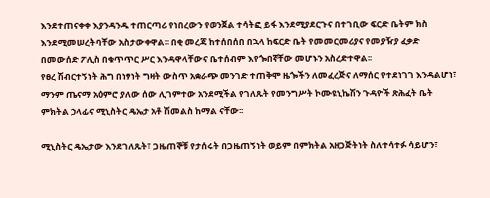እንደተጠናቀቀ እያንዳንዱ ተጠርጣሪ የነበረውን የወንጀል ተሳትፎ ይፋ እንደሚያደርጉና በተገቢው ፍርድ ቤትም ክስ እንደሚመሠረትባቸው አስታውቀዋል፡፡ በቂ መረጃ ከተሰበሰበ በኋላ ከፍርድ ቤት የመመርመሪያና የመያዥያ ፈቃድ በመውሰድ ፖሊስ በቁጥጥር ሥር እንዳዋላቸውና ቤተሰብም እየጐበኛቸው መሆኑን አስረድተዋል፡፡
የፀረ ሽብርተኝነት ሕግ በነፃነት ግዛት ውስጥ አቋራጭ መንገድ ተጠቅሞ ዜጐችን ለመፈረጅና ለማሰር የተደነገገ እንዳልሆነ፣ ማንም ጤናማ አዕምሮ ያለው ሰው ሊገምተው አንደሚችል የገለጹት የመንግሥት ኮሙዩኒኬሽን ጉዳዮች ጽሕፈት ቤት ምክትል ኃላፊና ሚኒስትር ዴኤታ አቶ ሽመልስ ከማል ናቸው፡፡

ሚኒስትር ዴኤታው እንደገለጹት፣ ጋዜጠኞቹ የታሰሩት በጋዜጠኝነት ወይም በምክትል አዘጋጅትነት ስለተሳተፉ ሳይሆን፣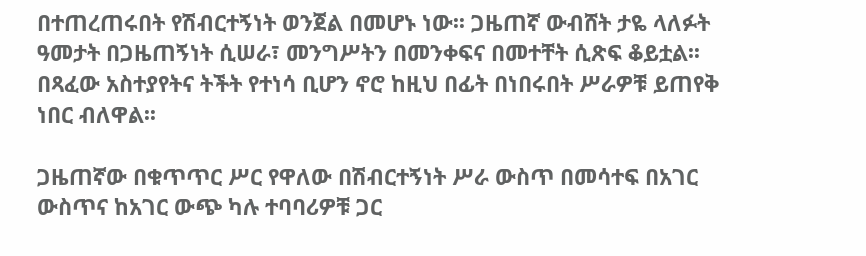በተጠረጠሩበት የሽብርተኝነት ወንጀል በመሆኑ ነው፡፡ ጋዜጠኛ ውብሸት ታዬ ላለፉት ዓመታት በጋዜጠኝነት ሲሠራ፣ መንግሥትን በመንቀፍና በመተቸት ሲጽፍ ቆይቷል፡፡ በጻፈው አስተያየትና ትችት የተነሳ ቢሆን ኖሮ ከዚህ በፊት በነበሩበት ሥራዎቹ ይጠየቅ ነበር ብለዋል፡፡

ጋዜጠኛው በቁጥጥር ሥር የዋለው በሽብርተኝነት ሥራ ውስጥ በመሳተፍ በአገር ውስጥና ከአገር ውጭ ካሉ ተባባሪዎቹ ጋር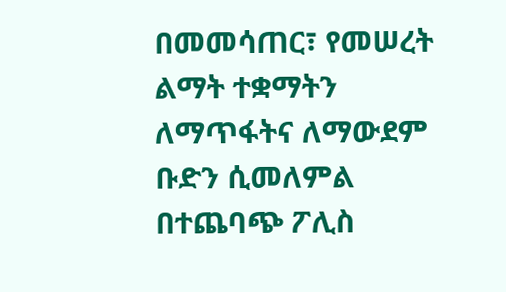በመመሳጠር፣ የመሠረት ልማት ተቋማትን ለማጥፋትና ለማውደም ቡድን ሲመለምል በተጨባጭ ፖሊስ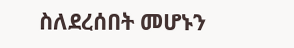ስለደረሰበት መሆኑን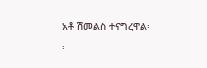አቶ ሽመልስ ተናግረዋል፡፡